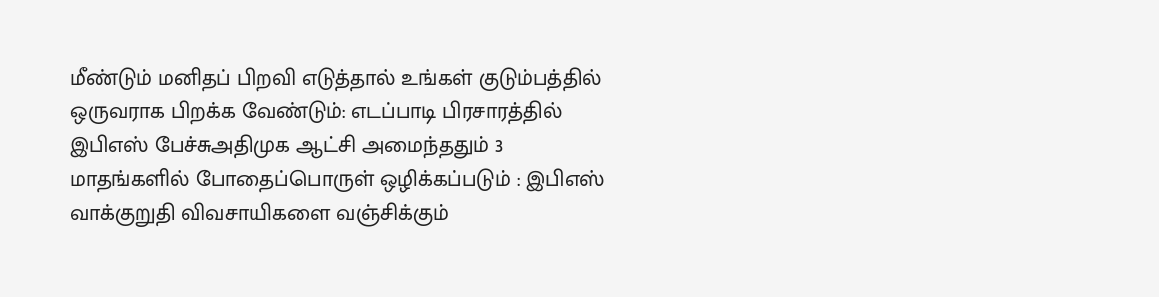மீண்டும் மனிதப் பிறவி எடுத்தால் உங்கள் குடும்பத்தில் ஒருவராக பிறக்க வேண்டும்: எடப்பாடி பிரசாரத்தில் இபிஎஸ் பேச்சுஅதிமுக ஆட்சி அமைந்ததும் 3 மாதங்களில் போதைப்பொருள் ஒழிக்கப்படும் : இபிஎஸ் வாக்குறுதி விவசாயிகளை வஞ்சிக்கும்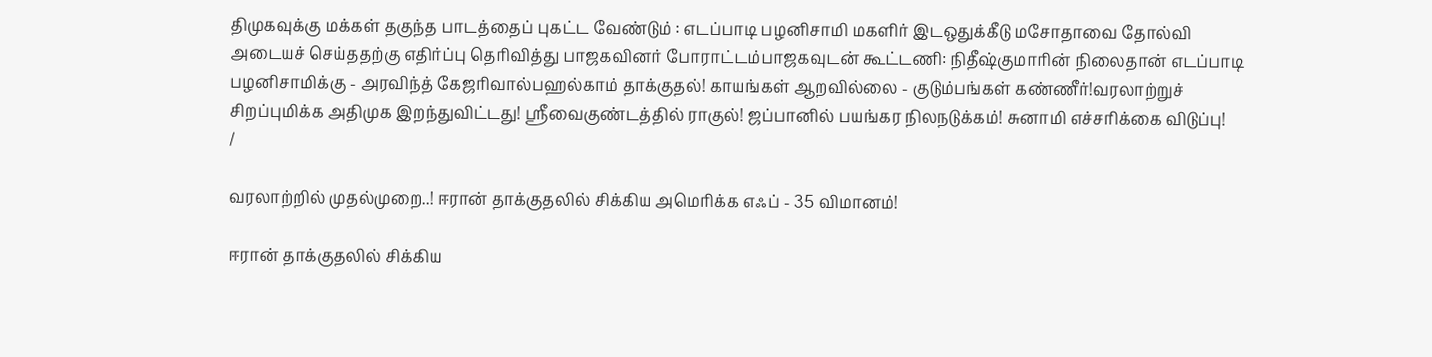திமுகவுக்கு மக்கள் தகுந்த பாடத்தைப் புகட்ட வேண்டும் : எடப்பாடி பழனிசாமி மகளிர் இடஒதுக்கீடு மசோதாவை தோல்வி அடையச் செய்ததற்கு எதிர்ப்பு தெரிவித்து பாஜகவினர் போராட்டம்பாஜகவுடன் கூட்டணி: நிதீஷ்குமாரின் நிலைதான் எடப்பாடி பழனிசாமிக்கு - அரவிந்த் கேஜரிவால்பஹல்காம் தாக்குதல்! காயங்கள் ஆறவில்லை - குடும்பங்கள் கண்ணீர்!வரலாற்றுச் சிறப்புமிக்க அதிமுக இறந்துவிட்டது! ஸ்ரீவைகுண்டத்தில் ராகுல்! ஜப்பானில் பயங்கர நிலநடுக்கம்! சுனாமி எச்சரிக்கை விடுப்பு!
/

வரலாற்றில் முதல்முறை..! ஈரான் தாக்குதலில் சிக்கிய அமெரிக்க எஃப் - 35 விமானம்!

ஈரான் தாக்குதலில் சிக்கிய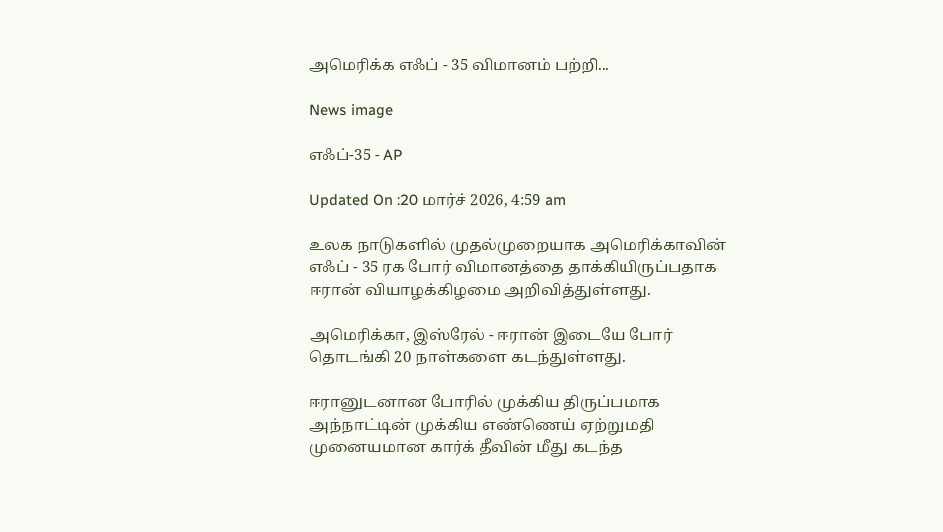அமெரிக்க எஃப் - 35 விமானம் பற்றி...

News image

எஃப்-35 - AP

Updated On :20 மார்ச் 2026, 4:59 am

உலக நாடுகளில் முதல்முறையாக அமெரிக்காவின் எஃப் - 35 ரக போர் விமானத்தை தாக்கியிருப்பதாக ஈரான் வியாழக்கிழமை அறிவித்துள்ளது.

அமெரிக்கா, இஸ்ரேல் - ஈரான் இடையே போர் தொடங்கி 20 நாள்களை கடந்துள்ளது.

ஈரானுடனான போரில் முக்கிய திருப்பமாக அந்நாட்டின் முக்கிய எண்ணெய் ஏற்றுமதி முனையமான கார்க் தீவின் மீது கடந்த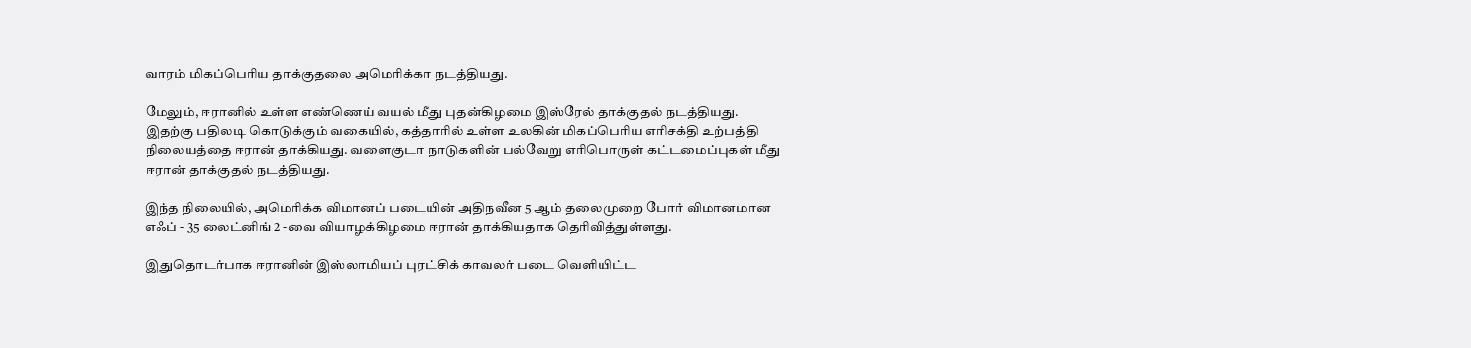வாரம் மிகப்பெரிய தாக்குதலை அமெரிக்கா நடத்தியது.

மேலும், ஈரானில் உள்ள எண்ணெய் வயல் மீது புதன்கிழமை இஸ்ரேல் தாக்குதல் நடத்தியது. இதற்கு பதிலடி கொடுக்கும் வகையில், கத்தாரில் உள்ள உலகின் மிகப்பெரிய எரிசக்தி உற்பத்தி நிலையத்தை ஈரான் தாக்கியது. வளைகுடா நாடுகளின் பல்வேறு எரிபொருள் கட்டமைப்புகள் மீது ஈரான் தாக்குதல் நடத்தியது.

இந்த நிலையில், அமெரிக்க விமானப் படையின் அதிநவீன 5 ஆம் தலைமுறை போர் விமானமான எஃப் - 35 லைட்னிங் 2 -வை வியாழக்கிழமை ஈரான் தாக்கியதாக தெரிவித்துள்ளது.

இதுதொடர்பாக ஈரானின் இஸ்லாமியப் புரட்சிக் காவலர் படை வெளியிட்ட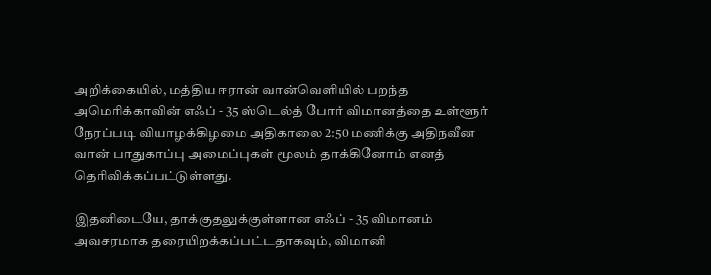அறிக்கையில், மத்திய ஈரான் வான்வெளியில் பறந்த அமெரிக்காவின் எஃப் - 35 ஸ்டெல்த் போர் விமானத்தை உள்ளூர் நேரப்படி வியாழக்கிழமை அதிகாலை 2:50 மணிக்கு அதிநவீன வான் பாதுகாப்பு அமைப்புகள் மூலம் தாக்கினோம் எனத் தெரிவிக்கப்பட்டுள்ளது.

இதனிடையே, தாக்குதலுக்குள்ளான எஃப் - 35 விமானம் அவசரமாக தரையிறக்கப்பட்டதாகவும், விமானி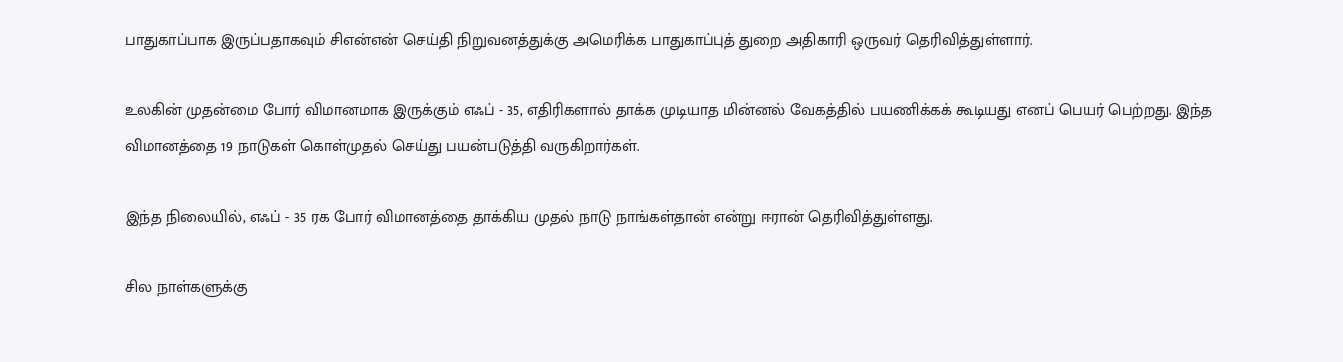பாதுகாப்பாக இருப்பதாகவும் சிஎன்என் செய்தி நிறுவனத்துக்கு அமெரிக்க பாதுகாப்புத் துறை அதிகாரி ஒருவர் தெரிவித்துள்ளார்.

உலகின் முதன்மை போர் விமானமாக இருக்கும் எஃப் - 35, எதிரிகளால் தாக்க முடியாத மின்னல் வேகத்தில் பயணிக்கக் கூடியது எனப் பெயர் பெற்றது. இந்த விமானத்தை 19 நாடுகள் கொள்முதல் செய்து பயன்படுத்தி வருகிறார்கள்.

இந்த நிலையில், எஃப் - 35 ரக போர் விமானத்தை தாக்கிய முதல் நாடு நாங்கள்தான் என்று ஈரான் தெரிவித்துள்ளது.

சில நாள்களுக்கு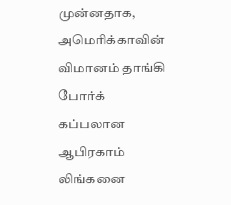முன்னதாக, அமெரிக்காவின் விமானம் தாங்கி போர்க் கப்பலான ஆபிரகாம் லிங்கனை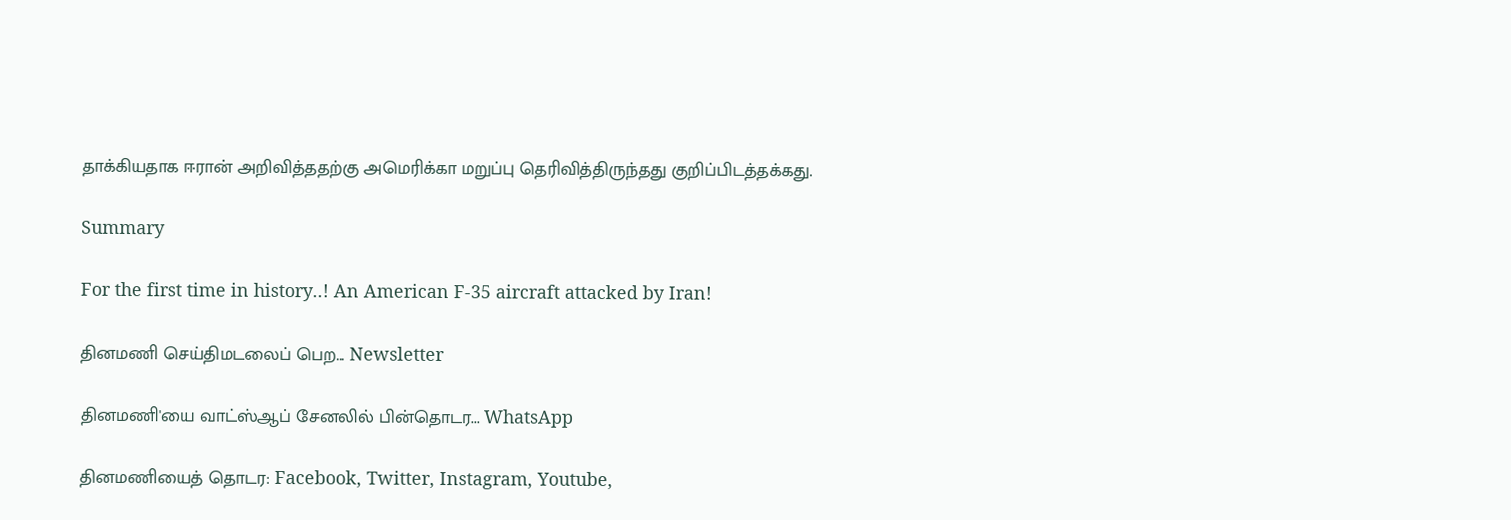தாக்கியதாக ஈரான் அறிவித்ததற்கு அமெரிக்கா மறுப்பு தெரிவித்திருந்தது குறிப்பிடத்தக்கது.

Summary

For the first time in history..! An American F-35 aircraft attacked by Iran!

தினமணி செய்திமடலைப் பெற... Newsletter

தினமணி'யை வாட்ஸ்ஆப் சேனலில் பின்தொடர... WhatsApp

தினமணியைத் தொடர: Facebook, Twitter, Instagram, Youtube,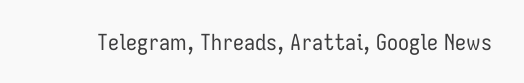Telegram, Threads, Arattai, Google News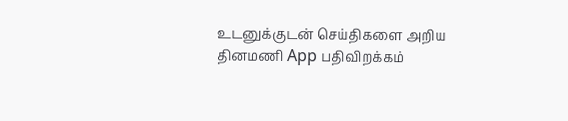உடனுக்குடன் செய்திகளை அறிய தினமணி App பதிவிறக்கம்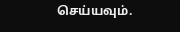செய்யவும்.